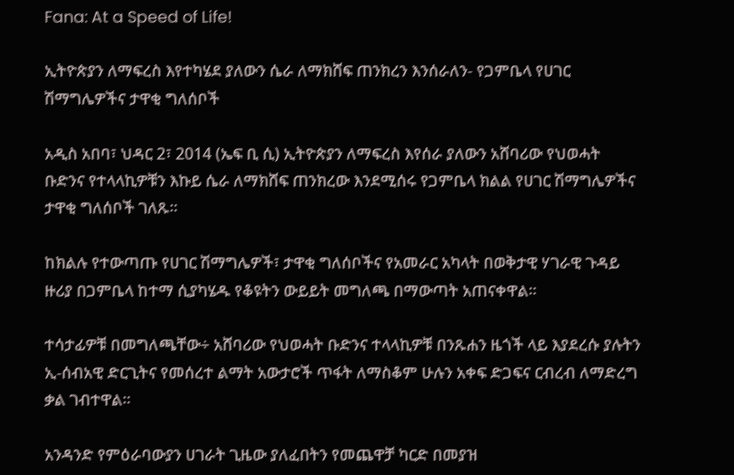Fana: At a Speed of Life!

ኢትዮጵያን ለማፍረስ እየተካሄደ ያለውን ሴራ ለማክሸፍ ጠንክረን እንሰራለን- የጋምቤላ የሀገር ሽማግሌዎችና ታዋቂ ግለሰቦች

አዲስ አበባ፣ ህዳር 2፣ 2014 (ኤፍ ቢ ሲ) ኢትዮጵያን ለማፍረስ እየሰራ ያለውን አሸባሪው የህወሓት ቡድንና የተላላኪዎቹን እኩይ ሴራ ለማክሸፍ ጠንክረው እንደሚሰሩ የጋምቤላ ክልል የሀገር ሽማግሌዎችና ታዋቂ ግለሰቦች ገለጹ፡፡

ከክልሉ የተውጣጡ የሀገር ሽማግሌዎች፣ ታዋቂ ግለሰቦችና የአመራር አካላት በወቅታዊ ሃገራዊ ጉዳይ ዙሪያ በጋምቤላ ከተማ ሲያካሄዱ የቆዩትን ውይይት መግለጫ በማውጣት አጠናቀዋል።

ተሳታፊዎቹ በመግለጫቸው÷ አሸባሪው የህወሓት ቡድንና ተላላኪዎቹ በንጹሐን ዜጎች ላይ እያደረሱ ያሉትን ኢ-ሰብአዊ ድርጊትና የመሰረተ ልማት አውታሮች ጥፋት ለማስቆም ሁሉን አቀፍ ድጋፍና ርብረብ ለማድረግ ቃል ገብተዋል።

አንዳንድ የምዕራባውያን ሀገራት ጊዜው ያለፈበትን የመጨዋቻ ካርድ በመያዝ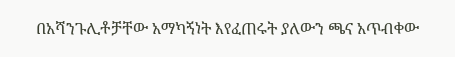በአሻንጉሊቶቻቸው አማካኝነት እየፈጠሩት ያለውን ጫና አጥብቀው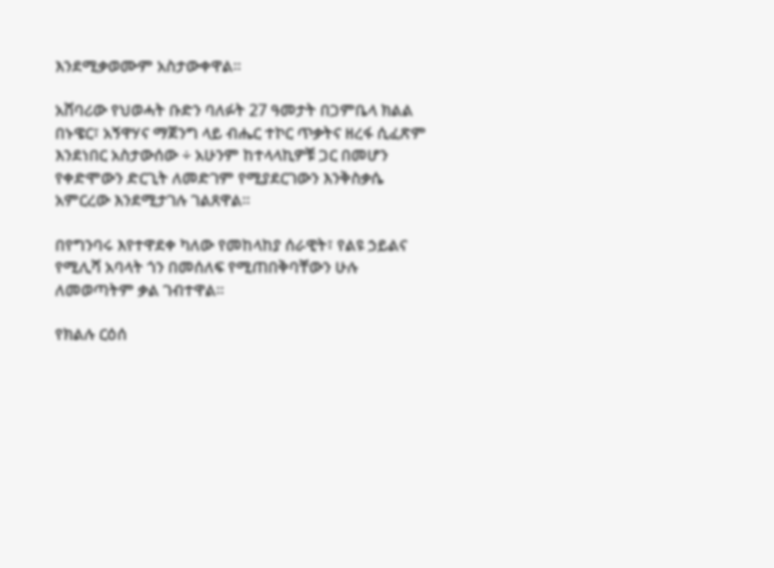እንደሚቃወሙም አስታውቀዋል።

አሸባሪው የህወሓት ቡድን ባለፉት 27 ዓመታት በጋምቤላ ክልል በኑዌር፣ አኝዋሃና ማጀንግ ላይ ብሔር ተኮር ጥቃትና ዘረፋ ሲፈጽም እንደነበር አስታውሰው ÷ አሁንም ከተላላኪዎቹ ጋር በመሆን የቀድሞውን ድርጊት ለመድገም የሚያደርገውን እንቅስቃሴ አምርረው እንደሚታገሉ ገልጸዋል።

በየግንባሩ እየተዋደቀ ካለው የመከላከያ ሰራዊት፣ የልዩ ኃይልና የሚሊሻ አባላት ጎን በመሰለፍ የሚጠበቅባቸውን ሁሉ ለመወጣትም ቃል ገብተዋል።

የክልሉ ርዕሰ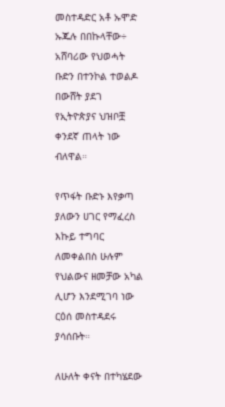መስተዳድር አቶ ኡሞድ ኡጁሉ በበኩላቸው÷ አሸባሪው የህወሓት ቡድን በተንኮል ተወልዶ በውሸት ያደገ የኢትዮጵያና ህዝቦቿ ቀንደኛ ጠላት ነው ብለዋል።

የጥፋት ቡድኑ እየቃጣ ያለውን ሀገር የማፈረስ እኩይ ተግባር ለመቀልበስ ሁሉም የህልውና ዘመቻው አካል ሊሆን እንደሚገባ ነው ርዕሰ መስተዳደሩ ያሳሰቡት።

ለሁለት ቀናት በተካሄደው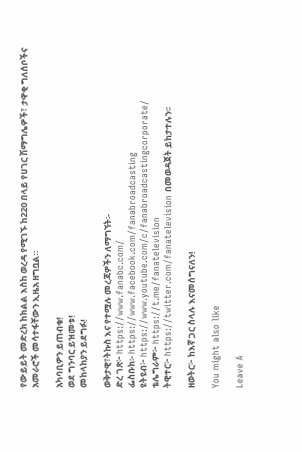የውይይት መድረክ ከክልል እስከ ወረዳ የሚገኙ ከ220 በላይ የሀገር ሽማግሌዎች፣ ታዋቂ ግለሰቦችና አመራሮች መሳተፋቸውን ኢዜአ ዘግቧል።

አካባቢዎን ይጠብቁ!
ወደ ግንባር ይዝመቱ!
መከላከያን ይደግፉ!

ወቅታዊ፣ትኩስ እና የተሟሉ መረጃዎችን ለማግኘት፡-
ድረ ገጽ፦ https://www.fanabc.com/
ፌስቡክ፡- https://www.facebook.com/fanabroadcasting
ዩትዩብ፦ https://www.youtube.com/c/fanabroadcastingcorporate/
ቴሌግራም፦ https://t.me/fanatelevision
ትዊተር፦ https://twitter.com/fanatelevision በመወዳጀት ይከታተሉን፡፡

ዘወትር፦ ከእኛ ጋር ስላሉ እናመሰግናለን!

You might also like

Leave A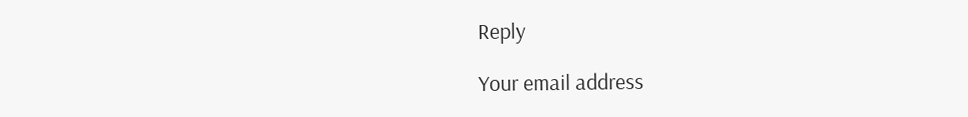Reply

Your email address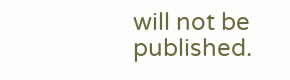will not be published.